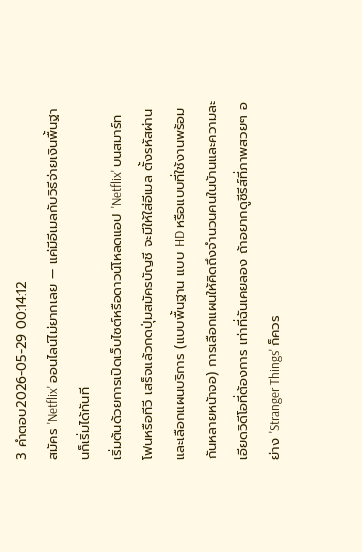3 คำตอบ2026-05-29 00:14:12
สมัคร 'Netflix' ออนไลน์ไม่ยากเลย — แค่มีอีเมลกับวิธีจ่ายเงินพื้นฐานก็เริ่มได้ทันที
เริ่มต้นด้วยการเปิดเว็บไซต์หรือดาวน์โหลดแอป 'Netflix' บนสมาร์ทโฟนหรือทีวี เสร็จแล้วกดปุ่มสมัครบัญชี จะมีให้ใส่อีเมล ตั้งรหัสผ่าน และเลือกแผนบริการ (แบบพื้นฐาน แบบ HD หรือแบบที่ใช้งานพร้อมกันหลายหน้าจอ) การเลือกแผนให้คิดถึงจำนวนคนในบ้านและความละเอียดวิดีโอที่ต้องการ เท่าที่ฉันเคยลอง ถ้าอยากดูซีรีส์ที่ภาพสวยๆ อย่าง 'Stranger Things' ก็ควร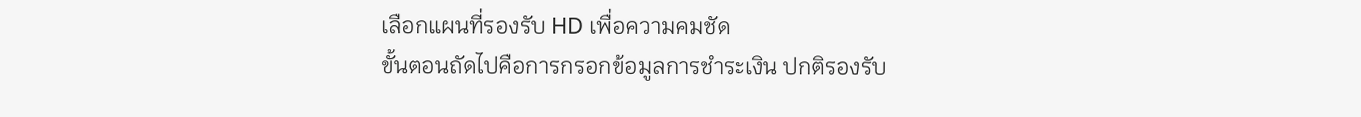เลือกแผนที่รองรับ HD เพื่อความคมชัด
ขั้นตอนถัดไปคือการกรอกข้อมูลการชำระเงิน ปกติรองรับ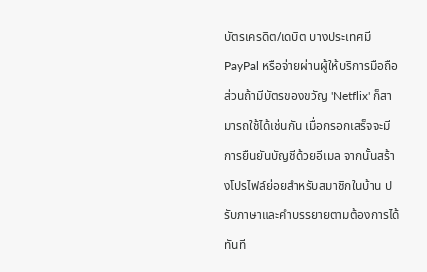บัตรเครดิต/เดบิต บางประเทศมี PayPal หรือจ่ายผ่านผู้ให้บริการมือถือ ส่วนถ้ามีบัตรของขวัญ 'Netflix' ก็สามารถใช้ได้เช่นกัน เมื่อกรอกเสร็จจะมีการยืนยันบัญชีด้วยอีเมล จากนั้นสร้างโปรไฟล์ย่อยสำหรับสมาชิกในบ้าน ปรับภาษาและคำบรรยายตามต้องการได้ทันที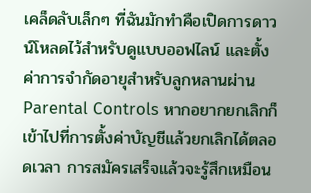เคล็ดลับเล็กๆ ที่ฉันมักทำคือเปิดการดาวน์โหลดไว้สำหรับดูแบบออฟไลน์ และตั้งค่าการจำกัดอายุสำหรับลูกหลานผ่าน Parental Controls หากอยากยกเลิกก็เข้าไปที่การตั้งค่าบัญชีแล้วยกเลิกได้ตลอดเวลา การสมัครเสร็จแล้วจะรู้สึกเหมือน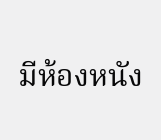มีห้องหนัง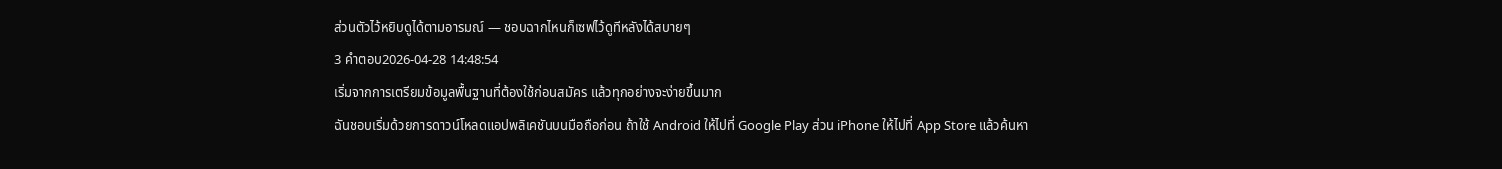ส่วนตัวไว้หยิบดูได้ตามอารมณ์ — ชอบฉากไหนก็เซฟไว้ดูทีหลังได้สบายๆ
3 คำตอบ2026-04-28 14:48:54
เริ่มจากการเตรียมข้อมูลพื้นฐานที่ต้องใช้ก่อนสมัคร แล้วทุกอย่างจะง่ายขึ้นมาก
ฉันชอบเริ่มด้วยการดาวน์โหลดแอปพลิเคชันบนมือถือก่อน ถ้าใช้ Android ให้ไปที่ Google Play ส่วน iPhone ให้ไปที่ App Store แล้วค้นหา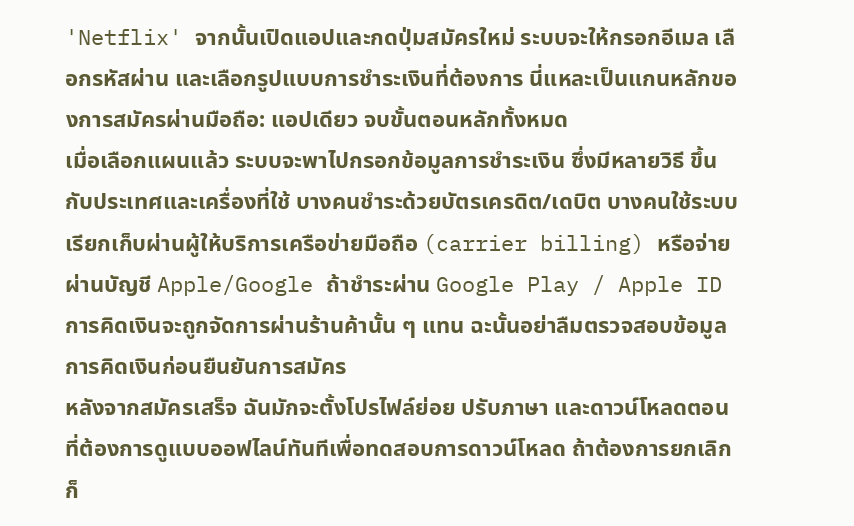'Netflix' จากนั้นเปิดแอปและกดปุ่มสมัครใหม่ ระบบจะให้กรอกอีเมล เลือกรหัสผ่าน และเลือกรูปแบบการชำระเงินที่ต้องการ นี่แหละเป็นแกนหลักของการสมัครผ่านมือถือ: แอปเดียว จบขั้นตอนหลักทั้งหมด
เมื่อเลือกแผนแล้ว ระบบจะพาไปกรอกข้อมูลการชำระเงิน ซึ่งมีหลายวิธี ขึ้นกับประเทศและเครื่องที่ใช้ บางคนชำระด้วยบัตรเครดิต/เดบิต บางคนใช้ระบบเรียกเก็บผ่านผู้ให้บริการเครือข่ายมือถือ (carrier billing) หรือจ่ายผ่านบัญชี Apple/Google ถ้าชำระผ่าน Google Play / Apple ID การคิดเงินจะถูกจัดการผ่านร้านค้านั้น ๆ แทน ฉะนั้นอย่าลืมตรวจสอบข้อมูลการคิดเงินก่อนยืนยันการสมัคร
หลังจากสมัครเสร็จ ฉันมักจะตั้งโปรไฟล์ย่อย ปรับภาษา และดาวน์โหลดตอนที่ต้องการดูแบบออฟไลน์ทันทีเพื่อทดสอบการดาวน์โหลด ถ้าต้องการยกเลิกก็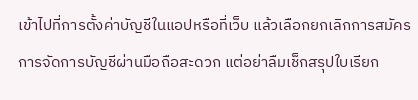เข้าไปที่การตั้งค่าบัญชีในแอปหรือที่เว็บ แล้วเลือกยกเลิกการสมัคร การจัดการบัญชีผ่านมือถือสะดวก แต่อย่าลืมเช็กสรุปใบเรียก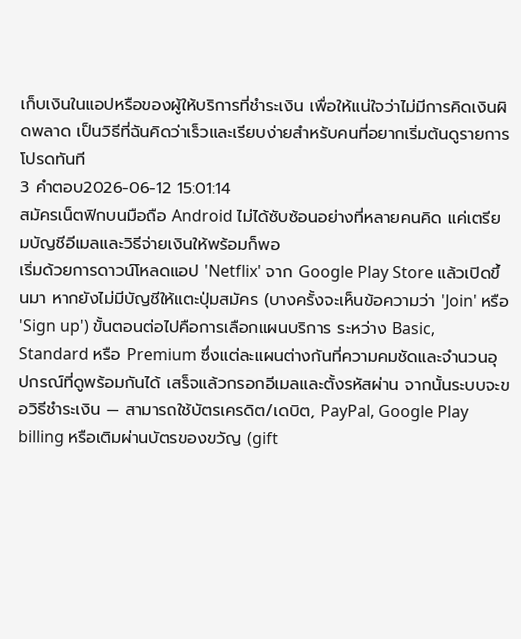เก็บเงินในแอปหรือของผู้ให้บริการที่ชำระเงิน เพื่อให้แน่ใจว่าไม่มีการคิดเงินผิดพลาด เป็นวิธีที่ฉันคิดว่าเร็วและเรียบง่ายสำหรับคนที่อยากเริ่มต้นดูรายการโปรดทันที
3 คำตอบ2026-06-12 15:01:14
สมัครเน็ตฟิกบนมือถือ Android ไม่ได้ซับซ้อนอย่างที่หลายคนคิด แค่เตรียมบัญชีอีเมลและวิธีจ่ายเงินให้พร้อมก็พอ
เริ่มด้วยการดาวน์โหลดแอป 'Netflix' จาก Google Play Store แล้วเปิดขึ้นมา หากยังไม่มีบัญชีให้แตะปุ่มสมัคร (บางครั้งจะเห็นข้อความว่า 'Join' หรือ 'Sign up') ขั้นตอนต่อไปคือการเลือกแผนบริการ ระหว่าง Basic, Standard หรือ Premium ซึ่งแต่ละแผนต่างกันที่ความคมชัดและจำนวนอุปกรณ์ที่ดูพร้อมกันได้ เสร็จแล้วกรอกอีเมลและตั้งรหัสผ่าน จากนั้นระบบจะขอวิธีชำระเงิน — สามารถใช้บัตรเครดิต/เดบิต, PayPal, Google Play billing หรือเติมผ่านบัตรของขวัญ (gift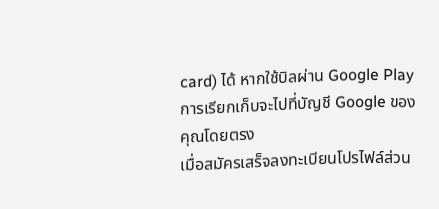card) ได้ หากใช้บิลผ่าน Google Play การเรียกเก็บจะไปที่บัญชี Google ของคุณโดยตรง
เมื่อสมัครเสร็จลงทะเบียนโปรไฟล์ส่วน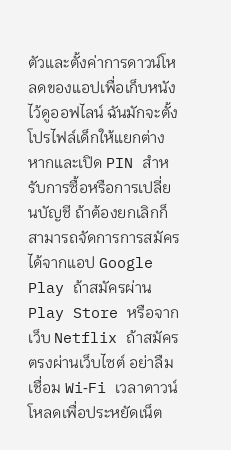ตัวและตั้งค่าการดาวน์โหลดของแอปเพื่อเก็บหนังไว้ดูออฟไลน์ ฉันมักจะตั้งโปรไฟล์เด็กให้แยกต่างหากและเปิด PIN สำหรับการซื้อหรือการเปลี่ยนบัญชี ถ้าต้องยกเลิกก็สามารถจัดการการสมัครได้จากแอป Google Play ถ้าสมัครผ่าน Play Store หรือจากเว็บ Netflix ถ้าสมัครตรงผ่านเว็บไซต์ อย่าลืมเชื่อม Wi‑Fi เวลาดาวน์โหลดเพื่อประหยัดเน็ต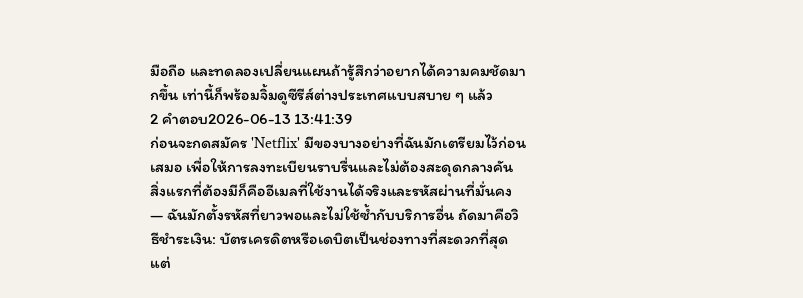มือถือ และทดลองเปลี่ยนแผนถ้ารู้สึกว่าอยากได้ความคมชัดมากขึ้น เท่านี้ก็พร้อมจิ้มดูซีรีส์ต่างประเทศแบบสบาย ๆ แล้ว
2 คำตอบ2026-06-13 13:41:39
ก่อนจะกดสมัคร 'Netflix' มีของบางอย่างที่ฉันมักเตรียมไว้ก่อนเสมอ เพื่อให้การลงทะเบียนราบรื่นและไม่ต้องสะดุดกลางคัน
สิ่งแรกที่ต้องมีก็คืออีเมลที่ใช้งานได้จริงและรหัสผ่านที่มั่นคง — ฉันมักตั้งรหัสที่ยาวพอและไม่ใช้ซ้ำกับบริการอื่น ถัดมาคือวิธีชำระเงิน: บัตรเครดิตหรือเดบิตเป็นช่องทางที่สะดวกที่สุด แต่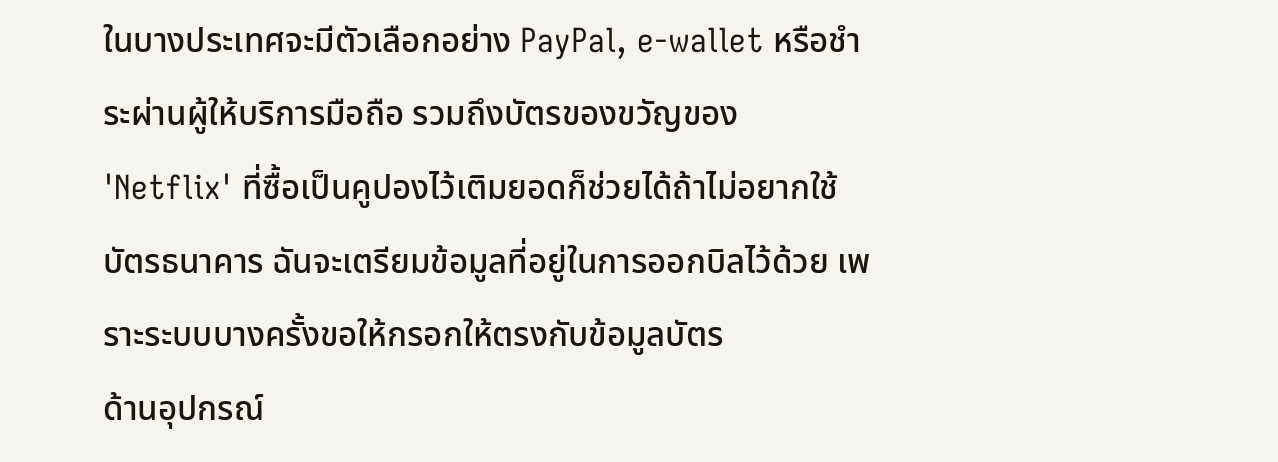ในบางประเทศจะมีตัวเลือกอย่าง PayPal, e-wallet หรือชำระผ่านผู้ให้บริการมือถือ รวมถึงบัตรของขวัญของ 'Netflix' ที่ซื้อเป็นคูปองไว้เติมยอดก็ช่วยได้ถ้าไม่อยากใช้บัตรธนาคาร ฉันจะเตรียมข้อมูลที่อยู่ในการออกบิลไว้ด้วย เพราะระบบบางครั้งขอให้กรอกให้ตรงกับข้อมูลบัตร
ด้านอุปกรณ์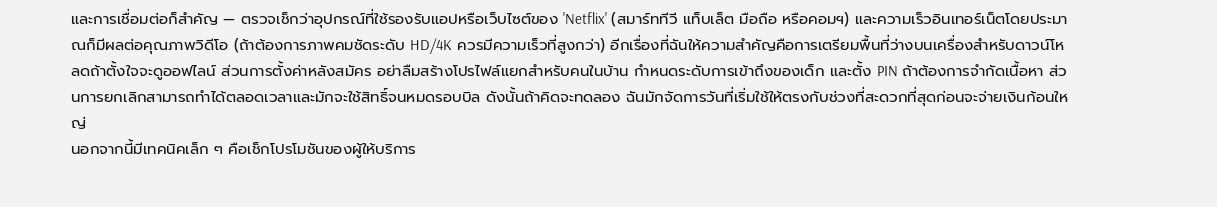และการเชื่อมต่อก็สำคัญ — ตรวจเช็กว่าอุปกรณ์ที่ใช้รองรับแอปหรือเว็บไซต์ของ 'Netflix' (สมาร์ททีวี แท็บเล็ต มือถือ หรือคอมฯ) และความเร็วอินเทอร์เน็ตโดยประมาณก็มีผลต่อคุณภาพวิดีโอ (ถ้าต้องการภาพคมชัดระดับ HD/4K ควรมีความเร็วที่สูงกว่า) อีกเรื่องที่ฉันให้ความสำคัญคือการเตรียมพื้นที่ว่างบนเครื่องสำหรับดาวน์โหลดถ้าตั้งใจจะดูออฟไลน์ ส่วนการตั้งค่าหลังสมัคร อย่าลืมสร้างโปรไฟล์แยกสำหรับคนในบ้าน กำหนดระดับการเข้าถึงของเด็ก และตั้ง PIN ถ้าต้องการจำกัดเนื้อหา ส่วนการยกเลิกสามารถทำได้ตลอดเวลาและมักจะใช้สิทธิ์จนหมดรอบบิล ดังนั้นถ้าคิดจะทดลอง ฉันมักจัดการวันที่เริ่มใช้ให้ตรงกับช่วงที่สะดวกที่สุดก่อนจะจ่ายเงินก้อนใหญ่
นอกจากนี้มีเทคนิคเล็ก ๆ คือเช็กโปรโมชันของผู้ให้บริการ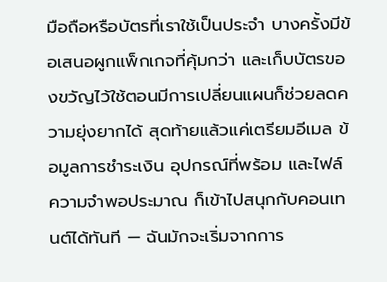มือถือหรือบัตรที่เราใช้เป็นประจำ บางครั้งมีข้อเสนอผูกแพ็กเกจที่คุ้มกว่า และเก็บบัตรของขวัญไว้ใช้ตอนมีการเปลี่ยนแผนก็ช่วยลดความยุ่งยากได้ สุดท้ายแล้วแค่เตรียมอีเมล ข้อมูลการชำระเงิน อุปกรณ์ที่พร้อม และไฟล์ความจำพอประมาณ ก็เข้าไปสนุกกับคอนเทนต์ได้ทันที — ฉันมักจะเริ่มจากการ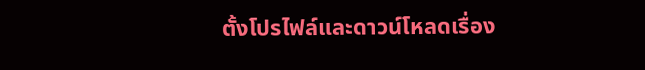ตั้งโปรไฟล์และดาวน์โหลดเรื่อง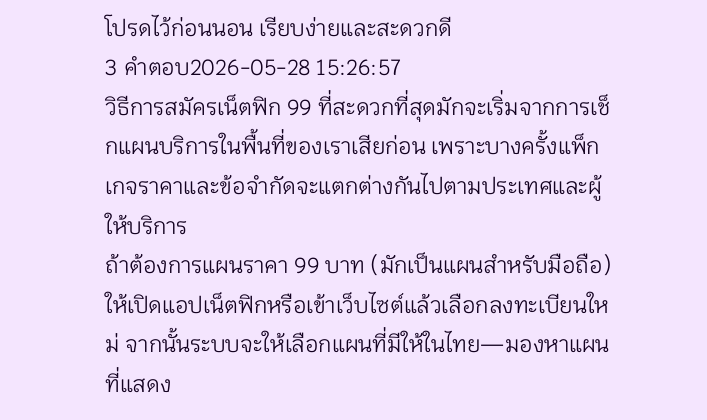โปรดไว้ก่อนนอน เรียบง่ายและสะดวกดี
3 คำตอบ2026-05-28 15:26:57
วิธีการสมัครเน็ตฟิก 99 ที่สะดวกที่สุดมักจะเริ่มจากการเช็กแผนบริการในพื้นที่ของเราเสียก่อน เพราะบางครั้งแพ็กเกจราคาและข้อจำกัดจะแตกต่างกันไปตามประเทศและผู้ให้บริการ
ถ้าต้องการแผนราคา 99 บาท (มักเป็นแผนสำหรับมือถือ) ให้เปิดแอปเน็ตฟิกหรือเข้าเว็บไซต์แล้วเลือกลงทะเบียนใหม่ จากนั้นระบบจะให้เลือกแผนที่มีให้ในไทย—มองหาแผนที่แสดง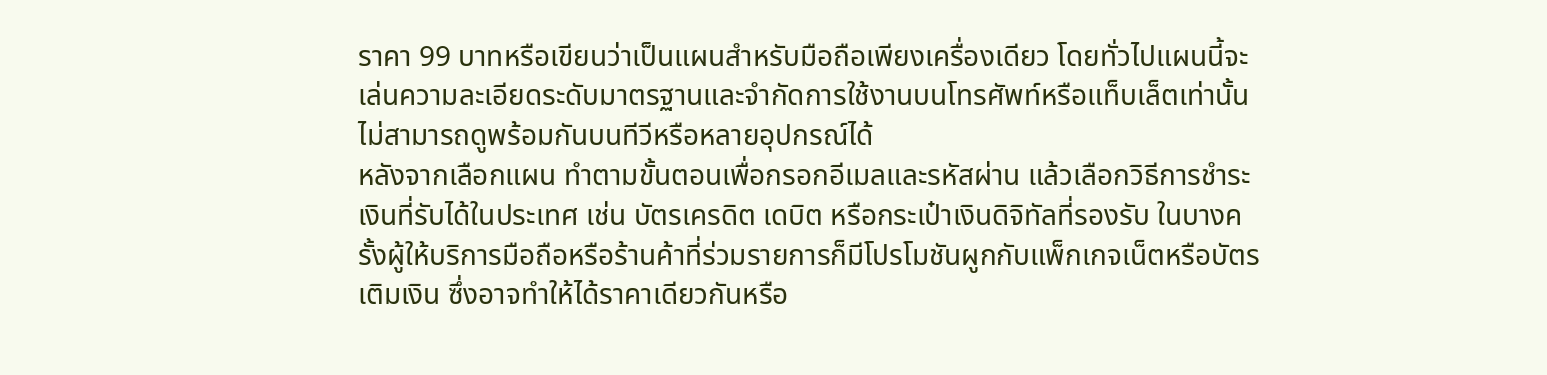ราคา 99 บาทหรือเขียนว่าเป็นแผนสำหรับมือถือเพียงเครื่องเดียว โดยทั่วไปแผนนี้จะเล่นความละเอียดระดับมาตรฐานและจำกัดการใช้งานบนโทรศัพท์หรือแท็บเล็ตเท่านั้น ไม่สามารถดูพร้อมกันบนทีวีหรือหลายอุปกรณ์ได้
หลังจากเลือกแผน ทำตามขั้นตอนเพื่อกรอกอีเมลและรหัสผ่าน แล้วเลือกวิธีการชำระเงินที่รับได้ในประเทศ เช่น บัตรเครดิต เดบิต หรือกระเป๋าเงินดิจิทัลที่รองรับ ในบางครั้งผู้ให้บริการมือถือหรือร้านค้าที่ร่วมรายการก็มีโปรโมชันผูกกับแพ็กเกจเน็ตหรือบัตรเติมเงิน ซึ่งอาจทำให้ได้ราคาเดียวกันหรือ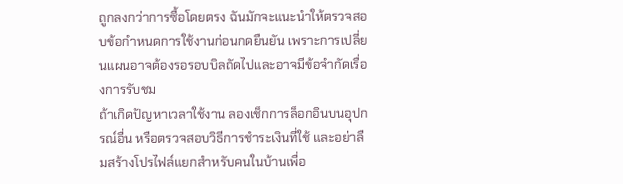ถูกลงกว่าการซื้อโดยตรง ฉันมักจะแนะนำให้ตรวจสอบข้อกำหนดการใช้งานก่อนกดยืนยัน เพราะการเปลี่ยนแผนอาจต้องรอรอบบิลถัดไปและอาจมีข้อจำกัดเรื่องการรับชม
ถ้าเกิดปัญหาเวลาใช้งาน ลองเช็กการล็อกอินบนอุปกรณ์อื่น หรือตรวจสอบวิธีการชำระเงินที่ใช้ และอย่าลืมสร้างโปรไฟล์แยกสำหรับคนในบ้านเพื่อ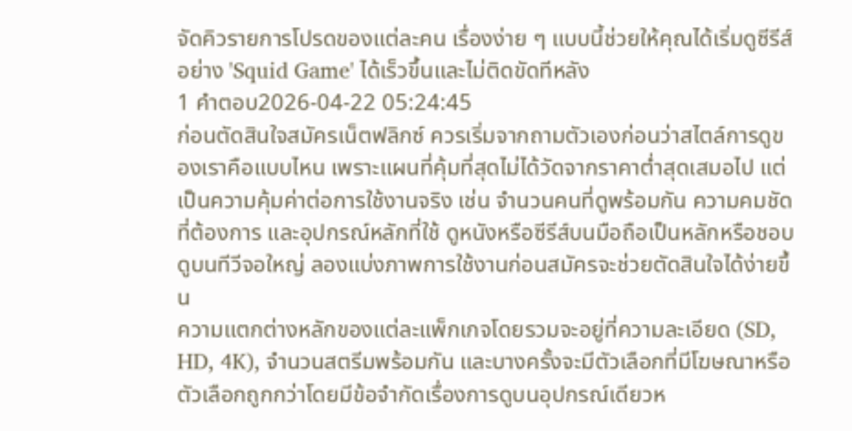จัดคิวรายการโปรดของแต่ละคน เรื่องง่าย ๆ แบบนี้ช่วยให้คุณได้เริ่มดูซีรีส์อย่าง 'Squid Game' ได้เร็วขึ้นและไม่ติดขัดทีหลัง
1 คำตอบ2026-04-22 05:24:45
ก่อนตัดสินใจสมัครเน็ตฟลิกซ์ ควรเริ่มจากถามตัวเองก่อนว่าสไตล์การดูของเราคือแบบไหน เพราะแผนที่คุ้มที่สุดไม่ได้วัดจากราคาต่ำสุดเสมอไป แต่เป็นความคุ้มค่าต่อการใช้งานจริง เช่น จำนวนคนที่ดูพร้อมกัน ความคมชัดที่ต้องการ และอุปกรณ์หลักที่ใช้ ดูหนังหรือซีรีส์บนมือถือเป็นหลักหรือชอบดูบนทีวีจอใหญ่ ลองแบ่งภาพการใช้งานก่อนสมัครจะช่วยตัดสินใจได้ง่ายขึ้น
ความแตกต่างหลักของแต่ละแพ็กเกจโดยรวมจะอยู่ที่ความละเอียด (SD, HD, 4K), จำนวนสตรีมพร้อมกัน และบางครั้งจะมีตัวเลือกที่มีโฆษณาหรือตัวเลือกถูกกว่าโดยมีข้อจำกัดเรื่องการดูบนอุปกรณ์เดียวห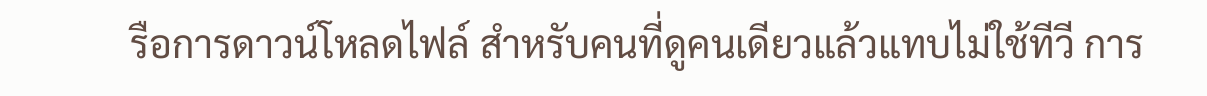รือการดาวน์โหลดไฟล์ สำหรับคนที่ดูคนเดียวแล้วแทบไม่ใช้ทีวี การ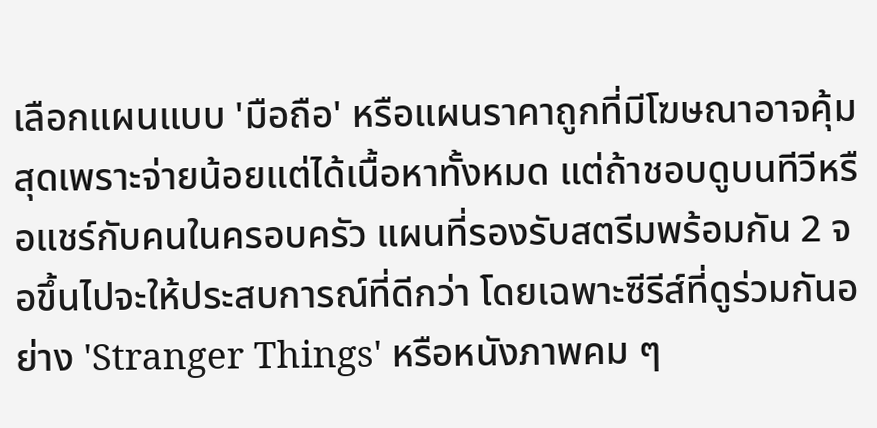เลือกแผนแบบ 'มือถือ' หรือแผนราคาถูกที่มีโฆษณาอาจคุ้มสุดเพราะจ่ายน้อยแต่ได้เนื้อหาทั้งหมด แต่ถ้าชอบดูบนทีวีหรือแชร์กับคนในครอบครัว แผนที่รองรับสตรีมพร้อมกัน 2 จอขึ้นไปจะให้ประสบการณ์ที่ดีกว่า โดยเฉพาะซีรีส์ที่ดูร่วมกันอย่าง 'Stranger Things' หรือหนังภาพคม ๆ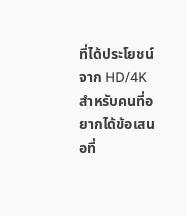ที่ได้ประโยชน์จาก HD/4K
สำหรับคนที่อยากได้ข้อเสนอที่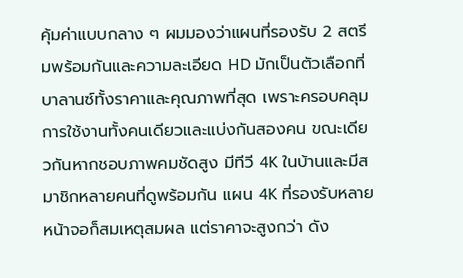คุ้มค่าแบบกลาง ๆ ผมมองว่าแผนที่รองรับ 2 สตรีมพร้อมกันและความละเอียด HD มักเป็นตัวเลือกที่บาลานซ์ทั้งราคาและคุณภาพที่สุด เพราะครอบคลุมการใช้งานทั้งคนเดียวและแบ่งกันสองคน ขณะเดียวกันหากชอบภาพคมชัดสูง มีทีวี 4K ในบ้านและมีสมาชิกหลายคนที่ดูพร้อมกัน แผน 4K ที่รองรับหลายหน้าจอก็สมเหตุสมผล แต่ราคาจะสูงกว่า ดัง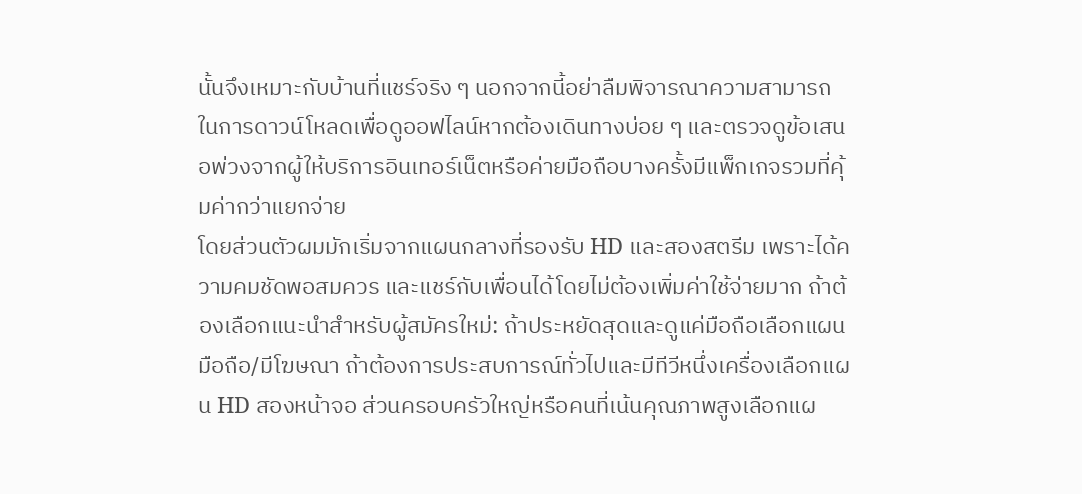นั้นจึงเหมาะกับบ้านที่แชร์จริง ๆ นอกจากนี้อย่าลืมพิจารณาความสามารถในการดาวน์โหลดเพื่อดูออฟไลน์หากต้องเดินทางบ่อย ๆ และตรวจดูข้อเสนอพ่วงจากผู้ให้บริการอินเทอร์เน็ตหรือค่ายมือถือบางครั้งมีแพ็กเกจรวมที่คุ้มค่ากว่าแยกจ่าย
โดยส่วนตัวผมมักเริ่มจากแผนกลางที่รองรับ HD และสองสตรีม เพราะได้ความคมชัดพอสมควร และแชร์กับเพื่อนได้โดยไม่ต้องเพิ่มค่าใช้จ่ายมาก ถ้าต้องเลือกแนะนำสำหรับผู้สมัครใหม่: ถ้าประหยัดสุดและดูแค่มือถือเลือกแผนมือถือ/มีโฆษณา ถ้าต้องการประสบการณ์ทั่วไปและมีทีวีหนึ่งเครื่องเลือกแผน HD สองหน้าจอ ส่วนครอบครัวใหญ่หรือคนที่เน้นคุณภาพสูงเลือกแผ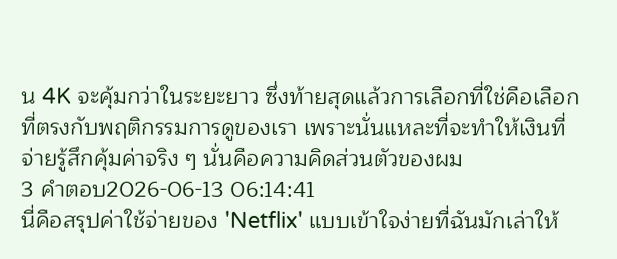น 4K จะคุ้มกว่าในระยะยาว ซึ่งท้ายสุดแล้วการเลือกที่ใช่คือเลือกที่ตรงกับพฤติกรรมการดูของเรา เพราะนั่นแหละที่จะทำให้เงินที่จ่ายรู้สึกคุ้มค่าจริง ๆ นั่นคือความคิดส่วนตัวของผม
3 คำตอบ2026-06-13 06:14:41
นี่คือสรุปค่าใช้จ่ายของ 'Netflix' แบบเข้าใจง่ายที่ฉันมักเล่าให้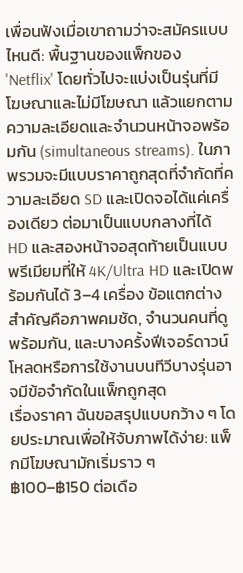เพื่อนฟังเมื่อเขาถามว่าจะสมัครแบบไหนดี: พื้นฐานของแพ็กของ 'Netflix' โดยทั่วไปจะแบ่งเป็นรุ่นที่มีโฆษณาและไม่มีโฆษณา แล้วแยกตามความละเอียดและจำนวนหน้าจอพร้อมกัน (simultaneous streams). ในภาพรวมจะมีแบบราคาถูกสุดที่จำกัดที่ความละเอียด SD และเปิดจอได้แค่เครื่องเดียว ต่อมาเป็นแบบกลางที่ได้ HD และสองหน้าจอสุดท้ายเป็นแบบพรีเมียมที่ให้ 4K/Ultra HD และเปิดพร้อมกันได้ 3–4 เครื่อง ข้อแตกต่างสำคัญคือภาพคมชัด, จำนวนคนที่ดูพร้อมกัน, และบางครั้งฟีเจอร์ดาวน์โหลดหรือการใช้งานบนทีวีบางรุ่นอาจมีข้อจำกัดในแพ็กถูกสุด
เรื่องราคา ฉันขอสรุปแบบกว้าง ๆ โดยประมาณเพื่อให้จับภาพได้ง่าย: แพ็กมีโฆษณามักเริ่มราว ๆ ฿100–฿150 ต่อเดือ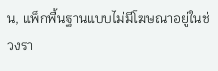น, แพ็กพื้นฐานแบบไม่มีโฆษณาอยู่ในช่วงรา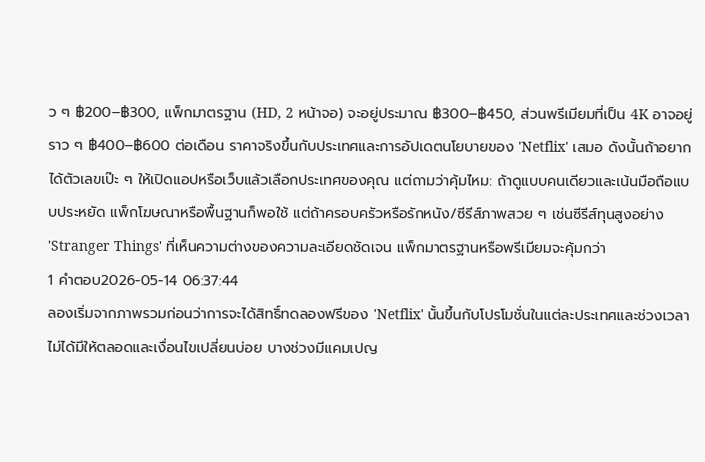ว ๆ ฿200–฿300, แพ็กมาตรฐาน (HD, 2 หน้าจอ) จะอยู่ประมาณ ฿300–฿450, ส่วนพรีเมียมที่เป็น 4K อาจอยู่ราว ๆ ฿400–฿600 ต่อเดือน ราคาจริงขึ้นกับประเทศและการอัปเดตนโยบายของ 'Netflix' เสมอ ดังนั้นถ้าอยากได้ตัวเลขเป๊ะ ๆ ให้เปิดแอปหรือเว็บแล้วเลือกประเทศของคุณ แต่ถามว่าคุ้มไหม: ถ้าดูแบบคนเดียวและเน้นมือถือแบบประหยัด แพ็กโฆษณาหรือพื้นฐานก็พอใช้ แต่ถ้าครอบครัวหรือรักหนัง/ซีรีส์ภาพสวย ๆ เช่นซีรีส์ทุนสูงอย่าง 'Stranger Things' ที่เห็นความต่างของความละเอียดชัดเจน แพ็กมาตรฐานหรือพรีเมียมจะคุ้มกว่า
1 คำตอบ2026-05-14 06:37:44
ลองเริ่มจากภาพรวมก่อนว่าการจะได้สิทธิ์ทดลองฟรีของ 'Netflix' นั้นขึ้นกับโปรโมชั่นในแต่ละประเทศและช่วงเวลา ไม่ได้มีให้ตลอดและเงื่อนไขเปลี่ยนบ่อย บางช่วงมีแคมเปญ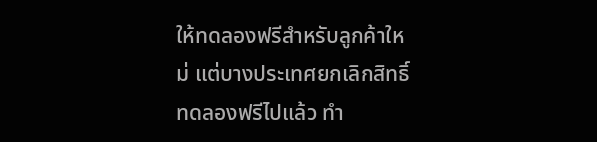ให้ทดลองฟรีสำหรับลูกค้าใหม่ แต่บางประเทศยกเลิกสิทธิ์ทดลองฟรีไปแล้ว ทำ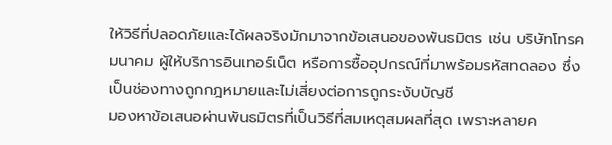ให้วิธีที่ปลอดภัยและได้ผลจริงมักมาจากข้อเสนอของพันธมิตร เช่น บริษัทโทรคมนาคม ผู้ให้บริการอินเทอร์เน็ต หรือการซื้ออุปกรณ์ที่มาพร้อมรหัสทดลอง ซึ่งเป็นช่องทางถูกกฎหมายและไม่เสี่ยงต่อการถูกระงับบัญชี
มองหาข้อเสนอผ่านพันธมิตรที่เป็นวิธีที่สมเหตุสมผลที่สุด เพราะหลายค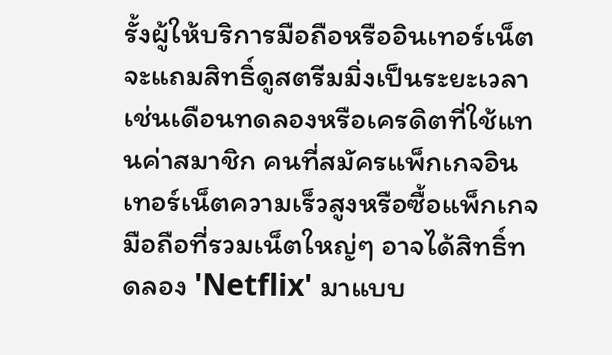รั้งผู้ให้บริการมือถือหรืออินเทอร์เน็ตจะแถมสิทธิ์ดูสตรีมมิ่งเป็นระยะเวลา เช่นเดือนทดลองหรือเครดิตที่ใช้แทนค่าสมาชิก คนที่สมัครแพ็กเกจอินเทอร์เน็ตความเร็วสูงหรือซื้อแพ็กเกจมือถือที่รวมเน็ตใหญ่ๆ อาจได้สิทธิ์ทดลอง 'Netflix' มาแบบ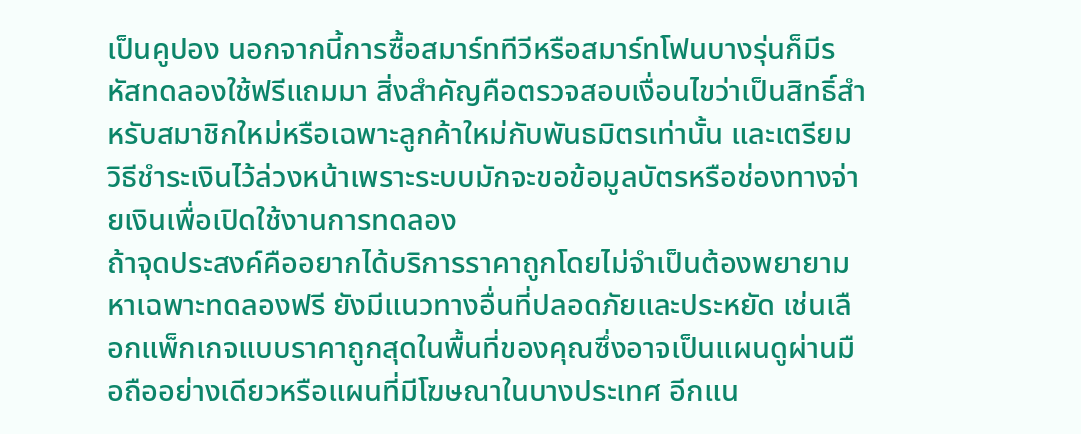เป็นคูปอง นอกจากนี้การซื้อสมาร์ททีวีหรือสมาร์ทโฟนบางรุ่นก็มีรหัสทดลองใช้ฟรีแถมมา สิ่งสำคัญคือตรวจสอบเงื่อนไขว่าเป็นสิทธิ์สำหรับสมาชิกใหม่หรือเฉพาะลูกค้าใหม่กับพันธมิตรเท่านั้น และเตรียมวิธีชำระเงินไว้ล่วงหน้าเพราะระบบมักจะขอข้อมูลบัตรหรือช่องทางจ่ายเงินเพื่อเปิดใช้งานการทดลอง
ถ้าจุดประสงค์คืออยากได้บริการราคาถูกโดยไม่จำเป็นต้องพยายามหาเฉพาะทดลองฟรี ยังมีแนวทางอื่นที่ปลอดภัยและประหยัด เช่นเลือกแพ็กเกจแบบราคาถูกสุดในพื้นที่ของคุณซึ่งอาจเป็นแผนดูผ่านมือถืออย่างเดียวหรือแผนที่มีโฆษณาในบางประเทศ อีกแน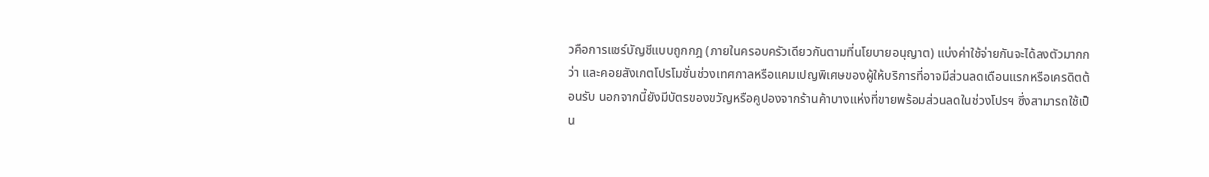วคือการแชร์บัญชีแบบถูกกฎ (ภายในครอบครัวเดียวกันตามที่นโยบายอนุญาต) แบ่งค่าใช้จ่ายกันจะได้ลงตัวมากกว่า และคอยสังเกตโปรโมชั่นช่วงเทศกาลหรือแคมเปญพิเศษของผู้ให้บริการที่อาจมีส่วนลดเดือนแรกหรือเครดิตต้อนรับ นอกจากนี้ยังมีบัตรของขวัญหรือคูปองจากร้านค้าบางแห่งที่ขายพร้อมส่วนลดในช่วงโปรฯ ซึ่งสามารถใช้เป็น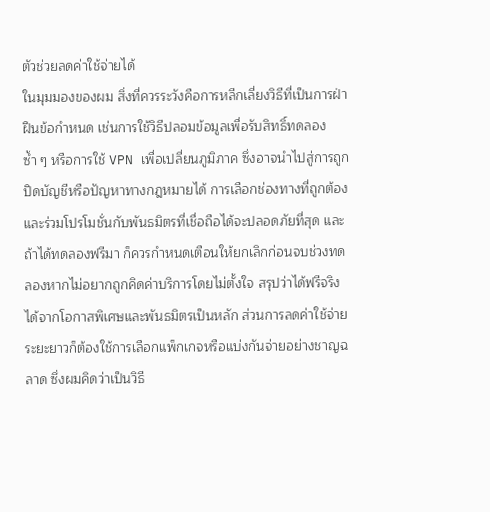ตัวช่วยลดค่าใช้จ่ายได้
ในมุมมองของผม สิ่งที่ควรระวังคือการหลีกเลี่ยงวิธีที่เป็นการฝ่าฝืนข้อกำหนด เช่นการใช้วิธีปลอมข้อมูลเพื่อรับสิทธิ์ทดลองซ้ำ ๆ หรือการใช้ VPN เพื่อเปลี่ยนภูมิภาค ซึ่งอาจนำไปสู่การถูกปิดบัญชีหรือปัญหาทางกฎหมายได้ การเลือกช่องทางที่ถูกต้องและร่วมโปรโมชั่นกับพันธมิตรที่เชื่อถือได้จะปลอดภัยที่สุด และถ้าได้ทดลองฟรีมา ก็ควรกำหนดเตือนให้ยกเลิกก่อนจบช่วงทดลองหากไม่อยากถูกคิดค่าบริการโดยไม่ตั้งใจ สรุปว่าได้ฟรีจริงได้จากโอกาสพิเศษและพันธมิตรเป็นหลัก ส่วนการลดค่าใช้จ่ายระยะยาวก็ต้องใช้การเลือกแพ็กเกจหรือแบ่งกันจ่ายอย่างชาญฉลาด ซึ่งผมคิดว่าเป็นวิธี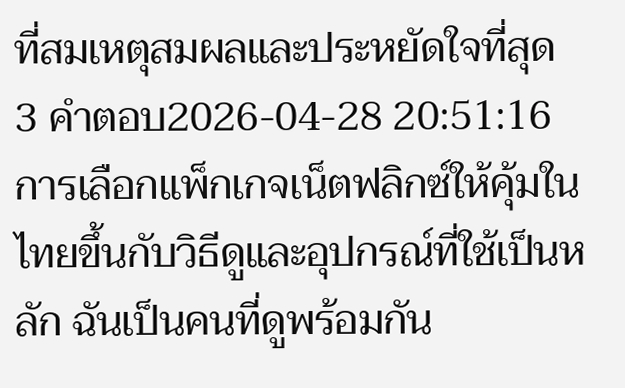ที่สมเหตุสมผลและประหยัดใจที่สุด
3 คำตอบ2026-04-28 20:51:16
การเลือกแพ็กเกจเน็ตฟลิกซ์ให้คุ้มในไทยขึ้นกับวิธีดูและอุปกรณ์ที่ใช้เป็นหลัก ฉันเป็นคนที่ดูพร้อมกัน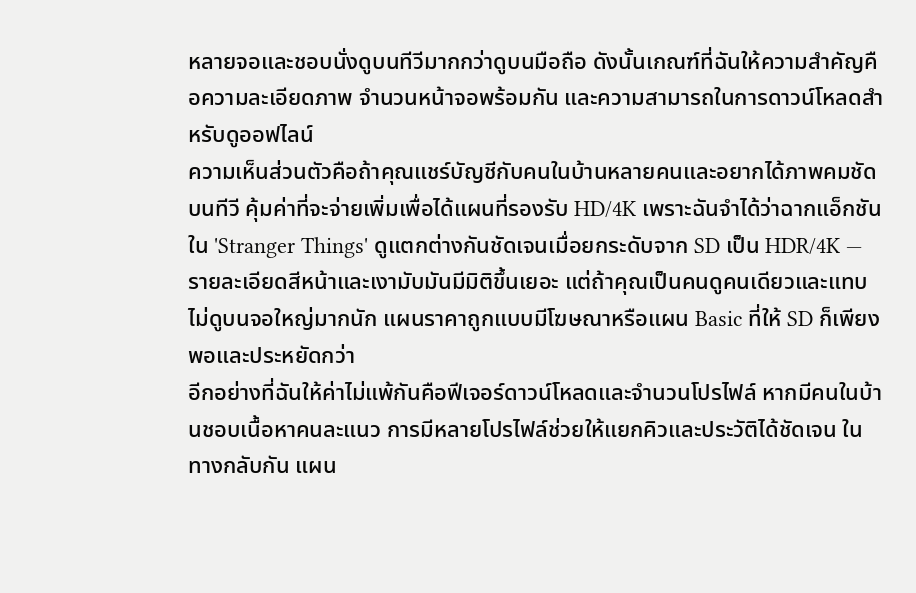หลายจอและชอบนั่งดูบนทีวีมากกว่าดูบนมือถือ ดังนั้นเกณฑ์ที่ฉันให้ความสำคัญคือความละเอียดภาพ จำนวนหน้าจอพร้อมกัน และความสามารถในการดาวน์โหลดสำหรับดูออฟไลน์
ความเห็นส่วนตัวคือถ้าคุณแชร์บัญชีกับคนในบ้านหลายคนและอยากได้ภาพคมชัดบนทีวี คุ้มค่าที่จะจ่ายเพิ่มเพื่อได้แผนที่รองรับ HD/4K เพราะฉันจำได้ว่าฉากแอ็กชันใน 'Stranger Things' ดูแตกต่างกันชัดเจนเมื่อยกระดับจาก SD เป็น HDR/4K — รายละเอียดสีหน้าและเงามับมันมีมิติขึ้นเยอะ แต่ถ้าคุณเป็นคนดูคนเดียวและแทบไม่ดูบนจอใหญ่มากนัก แผนราคาถูกแบบมีโฆษณาหรือแผน Basic ที่ให้ SD ก็เพียงพอและประหยัดกว่า
อีกอย่างที่ฉันให้ค่าไม่แพ้กันคือฟีเจอร์ดาวน์โหลดและจำนวนโปรไฟล์ หากมีคนในบ้านชอบเนื้อหาคนละแนว การมีหลายโปรไฟล์ช่วยให้แยกคิวและประวัติได้ชัดเจน ในทางกลับกัน แผน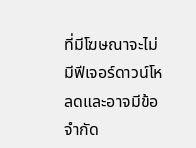ที่มีโฆษณาจะไม่มีฟีเจอร์ดาวน์โหลดและอาจมีข้อจำกัด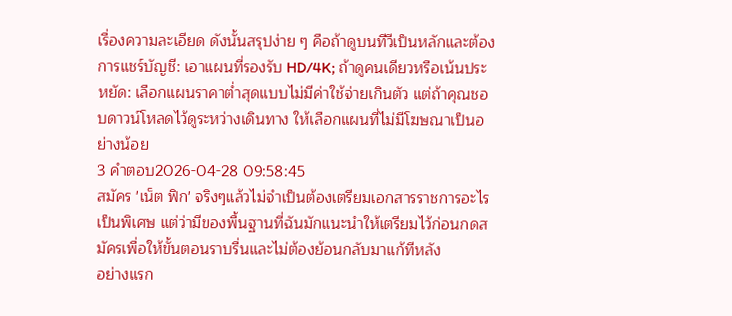เรื่องความละเอียด ดังนั้นสรุปง่าย ๆ คือถ้าดูบนทีวีเป็นหลักและต้องการแชร์บัญชี: เอาแผนที่รองรับ HD/4K; ถ้าดูคนเดียวหรือเน้นประหยัด: เลือกแผนราคาต่ำสุดแบบไม่มีค่าใช้จ่ายเกินตัว แต่ถ้าคุณชอบดาวน์โหลดไว้ดูระหว่างเดินทาง ให้เลือกแผนที่ไม่มีโฆษณาเป็นอย่างน้อย
3 คำตอบ2026-04-28 09:58:45
สมัคร 'เน็ต ฟิก' จริงๆแล้วไม่จำเป็นต้องเตรียมเอกสารราชการอะไรเป็นพิเศษ แต่ว่ามีของพื้นฐานที่ฉันมักแนะนำให้เตรียมไว้ก่อนกดสมัครเพื่อให้ขั้นตอนราบรื่นและไม่ต้องย้อนกลับมาแก้ทีหลัง
อย่างแรก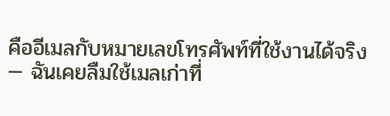คืออีเมลกับหมายเลขโทรศัพท์ที่ใช้งานได้จริง — ฉันเคยลืมใช้เมลเก่าที่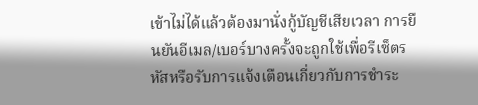เข้าไม่ได้แล้วต้องมานั่งกู้บัญชีเสียเวลา การยืนยันอีเมล/เบอร์บางครั้งจะถูกใช้เพื่อรีเซ็ตรหัสหรือรับการแจ้งเตือนเกี่ยวกับการชำระ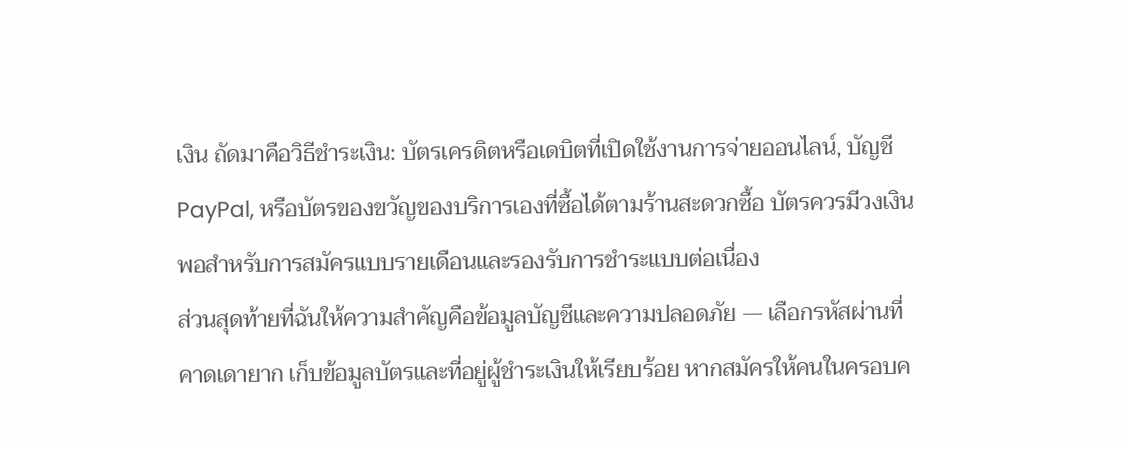เงิน ถัดมาคือวิธีชำระเงิน: บัตรเครดิตหรือเดบิตที่เปิดใช้งานการจ่ายออนไลน์, บัญชี PayPal, หรือบัตรของขวัญของบริการเองที่ซื้อได้ตามร้านสะดวกซื้อ บัตรควรมีวงเงินพอสำหรับการสมัครแบบรายเดือนและรองรับการชำระแบบต่อเนื่อง
ส่วนสุดท้ายที่ฉันให้ความสำคัญคือข้อมูลบัญชีและความปลอดภัย — เลือกรหัสผ่านที่คาดเดายาก เก็บข้อมูลบัตรและที่อยู่ผู้ชำระเงินให้เรียบร้อย หากสมัครให้คนในครอบค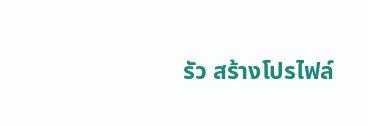รัว สร้างโปรไฟล์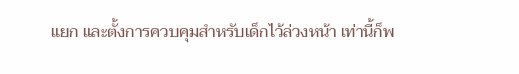แยก และตั้งการควบคุมสำหรับเด็กไว้ล่วงหน้า เท่านี้ก็พ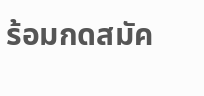ร้อมกดสมัค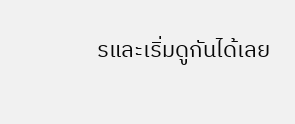รและเริ่มดูกันได้เลย